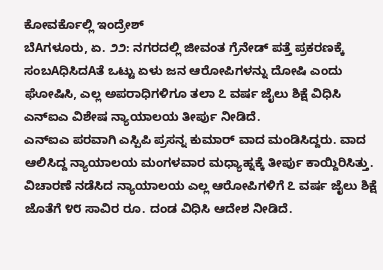ಕೋವರ್ಕೊಲ್ಲಿ ಇಂದ್ರೇಶ್
ಬೆAಗಳೂರು, ಏ. ೨೨: ನಗರದಲ್ಲಿ ಜೀವಂತ ಗ್ರೆನೇಡ್ ಪತ್ತೆ ಪ್ರಕರಣಕ್ಕೆ ಸಂಬAಧಿಸಿದAತೆ ಒಟ್ಟು ಏಳು ಜನ ಆರೋಪಿಗಳನ್ನು ದೋಷಿ ಎಂದು ಘೋಷಿಸಿ, ಎಲ್ಲ ಅಪರಾಧಿಗಳಿಗೂ ತಲಾ ೭ ವರ್ಷ ಜೈಲು ಶಿಕ್ಷೆ ವಿಧಿಸಿ ಎನ್ಐಎ ವಿಶೇಷ ನ್ಯಾಯಾಲಯ ತೀರ್ಪು ನೀಡಿದೆ.
ಎನ್ಐಎ ಪರವಾಗಿ ಎಸ್ಪಿಪಿ ಪ್ರಸನ್ನ ಕುಮಾರ್ ವಾದ ಮಂಡಿಸಿದ್ದರು. ವಾದ ಆಲಿಸಿದ್ದ ನ್ಯಾಯಾಲಯ ಮಂಗಳವಾರ ಮಧ್ಯಾಹ್ನಕ್ಕೆ ತೀರ್ಪು ಕಾಯ್ದಿರಿಸಿತ್ತು. ವಿಚಾರಣೆ ನಡೆಸಿದ ನ್ಯಾಯಾಲಯ ಎಲ್ಲ ಆರೋಪಿಗಳಿಗೆ ೭ ವರ್ಷ ಜೈಲು ಶಿಕ್ಷೆ ಜೊತೆಗೆ ೪೮ ಸಾವಿರ ರೂ. ದಂಡ ವಿಧಿಸಿ ಆದೇಶ ನೀಡಿದೆ.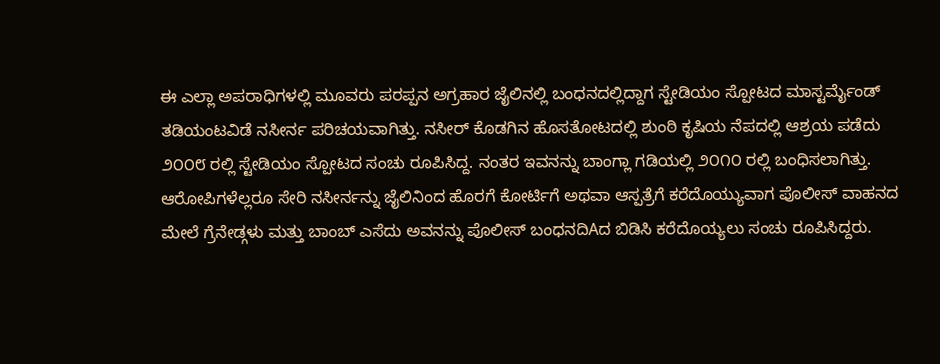ಈ ಎಲ್ಲಾ ಅಪರಾಧಿಗಳಲ್ಲಿ ಮೂವರು ಪರಪ್ಪನ ಅಗ್ರಹಾರ ಜೈಲಿನಲ್ಲಿ ಬಂಧನದಲ್ಲಿದ್ದಾಗ ಸ್ಟೇಡಿಯಂ ಸ್ಪೋಟದ ಮಾಸ್ಟರ್ಮೈಂಡ್ ತಡಿಯಂಟವಿಡೆ ನಸೀರ್ನ ಪರಿಚಯವಾಗಿತ್ತು. ನಸೀರ್ ಕೊಡಗಿನ ಹೊಸತೋಟದಲ್ಲಿ ಶುಂಠಿ ಕೃಷಿಯ ನೆಪದಲ್ಲಿ ಆಶ್ರಯ ಪಡೆದು ೨೦೦೮ ರಲ್ಲಿ ಸ್ಟೇಡಿಯಂ ಸ್ಪೋಟದ ಸಂಚು ರೂಪಿಸಿದ್ದ. ನಂತರ ಇವನನ್ನು ಬಾಂಗ್ಲಾ ಗಡಿಯಲ್ಲಿ ೨೦೧೦ ರಲ್ಲಿ ಬಂಧಿಸಲಾಗಿತ್ತು.
ಆರೋಪಿಗಳೆಲ್ಲರೂ ಸೇರಿ ನಸೀರ್ನನ್ನು ಜೈಲಿನಿಂದ ಹೊರಗೆ ಕೋರ್ಟಿಗೆ ಅಥವಾ ಆಸ್ಪತ್ರೆಗೆ ಕರೆದೊಯ್ಯುವಾಗ ಪೊಲೀಸ್ ವಾಹನದ ಮೇಲೆ ಗ್ರೆನೇಡ್ಗಳು ಮತ್ತು ಬಾಂಬ್ ಎಸೆದು ಅವನನ್ನು ಪೊಲೀಸ್ ಬಂಧನದಿAದ ಬಿಡಿಸಿ ಕರೆದೊಯ್ಯಲು ಸಂಚು ರೂಪಿಸಿದ್ದರು.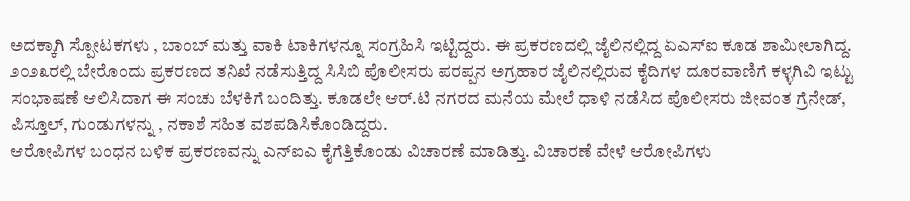ಅದಕ್ಕಾಗಿ ಸ್ಪೋಟಕಗಳು , ಬಾಂಬ್ ಮತ್ತು ವಾಕಿ ಟಾಕಿಗಳನ್ನೂ ಸಂಗ್ರಹಿಸಿ ಇಟ್ಟಿದ್ದರು. ಈ ಪ್ರಕರಣದಲ್ಲಿ ಜೈಲಿನಲ್ಲಿದ್ದ ಏಎಸ್ಐ ಕೂಡ ಶಾಮೀಲಾಗಿದ್ದ. ೨೦೨೩ರಲ್ಲಿ ಬೇರೊಂದು ಪ್ರಕರಣದ ತನಿಖೆ ನಡೆಸುತ್ತಿದ್ದ ಸಿಸಿಬಿ ಪೊಲೀಸರು ಪರಪ್ಪನ ಅಗ್ರಹಾರ ಜೈಲಿನಲ್ಲಿರುವ ಕೈದಿಗಳ ದೂರವಾಣಿಗೆ ಕಳ್ಳಗಿವಿ ಇಟ್ಟು ಸಂಭಾಷಣೆ ಆಲಿಸಿದಾಗ ಈ ಸಂಚು ಬೆಳಕಿಗೆ ಬಂದಿತ್ತು. ಕೂಡಲೇ ಆರ್.ಟಿ ನಗರದ ಮನೆಯ ಮೇಲೆ ಧಾಳಿ ನಡೆಸಿದ ಪೊಲೀಸರು ಜೀವಂತ ಗ್ರೆನೇಡ್, ಪಿಸ್ತೂಲ್, ಗುಂಡುಗಳನ್ನು , ನಕಾಶೆ ಸಹಿತ ವಶಪಡಿಸಿಕೊಂಡಿದ್ದರು.
ಆರೋಪಿಗಳ ಬಂಧನ ಬಳಿಕ ಪ್ರಕರಣವನ್ನು ಎನ್ಐಎ ಕೈಗೆತ್ತಿಕೊಂಡು ವಿಚಾರಣೆ ಮಾಡಿತ್ತು. ವಿಚಾರಣೆ ವೇಳೆ ಆರೋಪಿಗಳು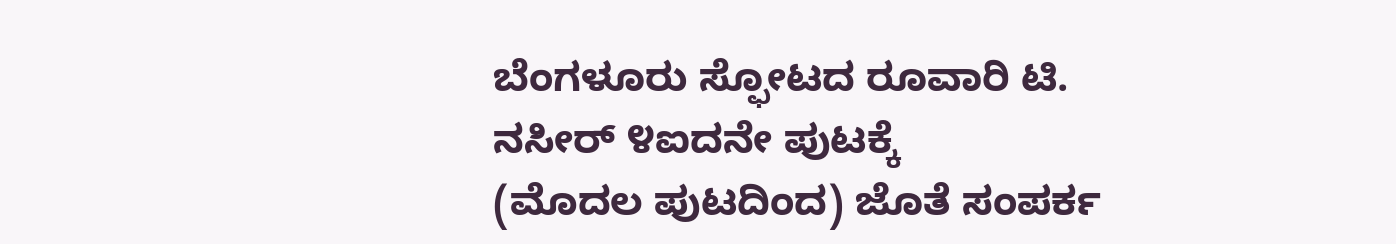ಬೆಂಗಳೂರು ಸ್ಫೋಟದ ರೂವಾರಿ ಟಿ. ನಸೀರ್ ೪ಐದನೇ ಪುಟಕ್ಕೆ
(ಮೊದಲ ಪುಟದಿಂದ) ಜೊತೆ ಸಂಪರ್ಕ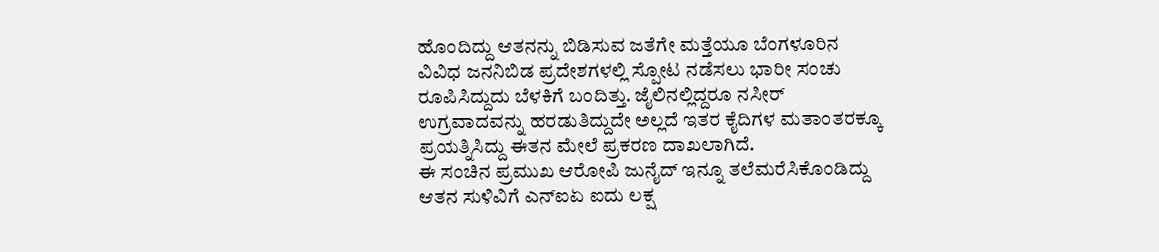ಹೊಂದಿದ್ದು ಆತನನ್ನು ಬಿಡಿಸುವ ಜತೆಗೇ ಮತ್ತೆಯೂ ಬೆಂಗಳೂರಿನ ವಿವಿಧ ಜನನಿಬಿಡ ಪ್ರದೇಶಗಳಲ್ಲಿ ಸ್ಪೋಟ ನಡೆಸಲು ಭಾರೀ ಸಂಚು ರೂಪಿಸಿದ್ದುದು ಬೆಳಕಿಗೆ ಬಂದಿತ್ತು. ಜೈಲಿನಲ್ಲಿದ್ದರೂ ನಸೀರ್ ಉಗ್ರವಾದವನ್ನು ಹರಡುತಿದ್ದುದೇ ಅಲ್ಲದೆ ಇತರ ಕೈದಿಗಳ ಮತಾಂತರಕ್ಕೂ ಪ್ರಯತ್ನಿಸಿದ್ದು ಈತನ ಮೇಲೆ ಪ್ರಕರಣ ದಾಖಲಾಗಿದೆ.
ಈ ಸಂಚಿನ ಪ್ರಮುಖ ಆರೋಪಿ ಜುನೈದ್ ಇನ್ನೂ ತಲೆಮರೆಸಿಕೊಂಡಿದ್ದು ಆತನ ಸುಳಿವಿಗೆ ಎನ್ಐಏ ಐದು ಲಕ್ಷ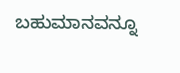ಬಹುಮಾನವನ್ನೂ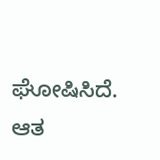ಘೋಷಿಸಿದೆ. ಆತ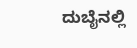ದುಬೈನಲ್ಲಿ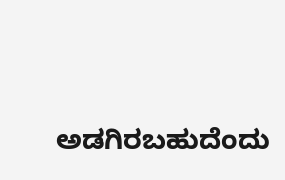ಅಡಗಿರಬಹುದೆಂದು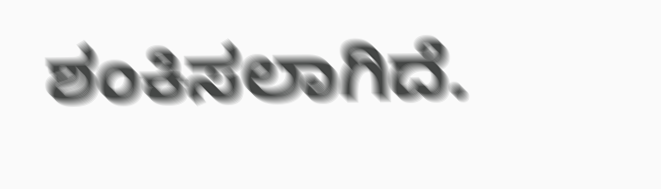ಶಂಕಿಸಲಾಗಿದೆ.